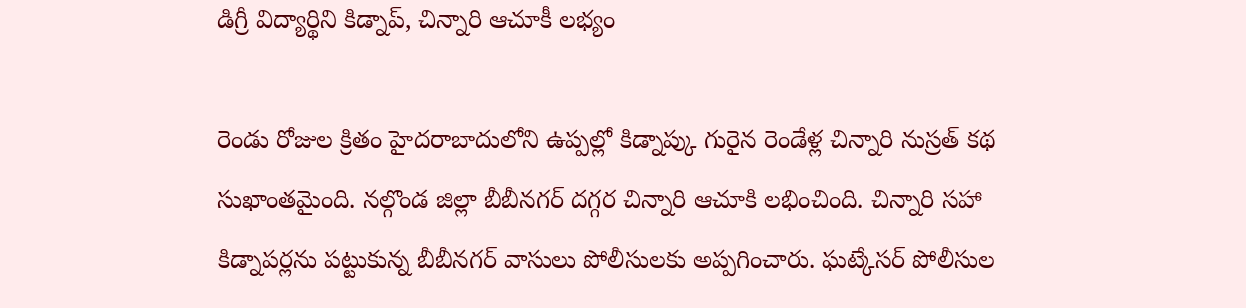డిగ్రీ విద్యార్థిని కిడ్నాప్, చిన్నారి ఆచూకీ లభ్యం

రెండు రోజుల క్రితం హైదరాబాదులోని ఉప్పల్లో కిడ్నాప్కు గురైన రెండేళ్ల చిన్నారి నుస్రత్ కథ సుఖాంతమైంది. నల్గొండ జిల్లా బీబీనగర్ దగ్గర చిన్నారి ఆచూకి లభించింది. చిన్నారి సహా కిడ్నాపర్లను పట్టుకున్న బీబీనగర్ వాసులు పోలీసులకు అప్పగించారు. ఘట్కేసర్ పోలీసుల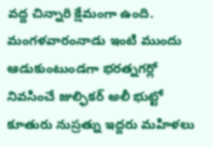వద్ద చిన్నారి క్షేమంగా ఉంది.
మంగళవారంనాడు ఇంటి ముందు ఆడుకుంటుండగా భరత్నగర్లో నివసించే జుల్ఫికర్ అలీ భుట్టో కూతురు నుస్రత్ను ఇద్దరు మహిళలు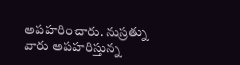అపహరించారు. నుస్రత్ను వారు అపహరిస్తున్న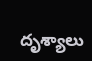దృశ్యాలు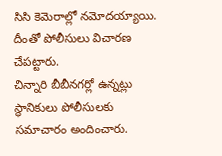సిసి కెమెరాల్లో నమోదయ్యాయి. దీంతో పోలీసులు విచారణ చేపట్టారు.
చిన్నారి బీబీనగర్లో ఉన్నట్లు స్థానికులు పోలీసులకు సమాచారం అందించారు.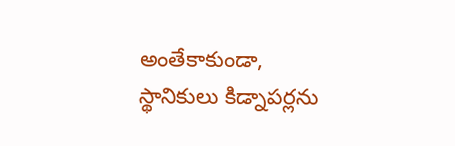అంతేకాకుండా, స్థానికులు కిడ్నాపర్లను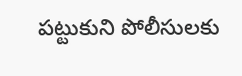పట్టుకుని పోలీసులకు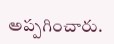అప్పగించారు.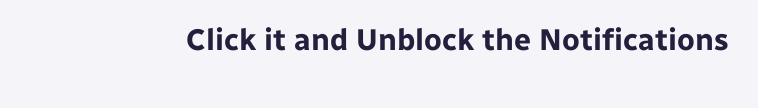Click it and Unblock the Notifications